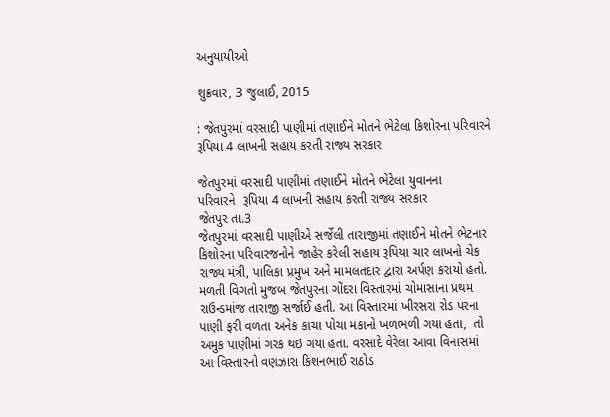અનુયાયીઓ

શુક્રવાર, 3 જુલાઈ, 2015

: જેતપુરમાં વરસાદી પાણીમાં તણાઈને મોતને ભેટેલા કિશોરના પરિવારને રૂપિયા 4 લાખની સહાય કરતી રાજ્ય સરકાર

જેતપુરમાં વરસાદી પાણીમાં તણાઈને મોતને ભેટેલા યુવાનના
પરિવારને  રૂપિયા 4 લાખની સહાય કરતી રાજ્ય સરકાર
જેતપુર તા.3
જેતપુરમાં વરસાદી પાણીએ સર્જેલી તારાજીમાં તણાઈને મોતને ભેટનાર કિશોરના પરિવારજનોને જાહેર કરેલી સહાય રૂપિયા ચાર લાખનો ચેક રાજ્ય મંત્રી, પાલિકા પ્રમુખ અને મામલતદાર દ્વારા અર્પણ કરાયો હતો.
મળતી વિગતો મુજબ જેતપુરના ગોંદરા વિસ્તારમાં ચોમાસાના પ્રથમ રાઉન્ડમાંજ તારાજી સર્જાઈ હતી. આ વિસ્તારમાં ખીરસરા રોડ પરના પાણી ફરી વળતા અનેક કાચા પોચા મકાનો ખળભળી ગયા હતા,  તો અમુક પાણીમાં ગરક થઇ ગયા હતા. વરસાદે વેરેલા આવા વિનાસમાં આ વિસ્તારનો વણઝારા કિશનભાઈ રાઠોડ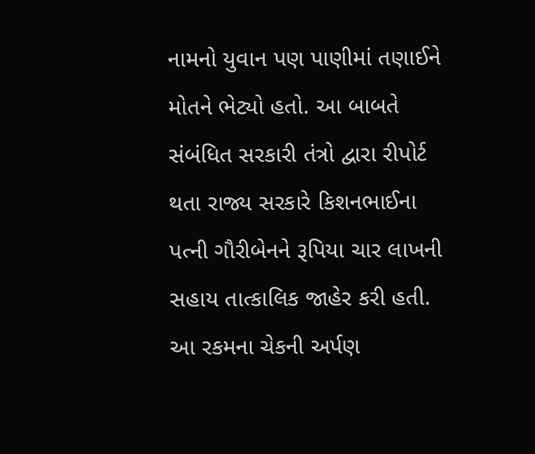નામનો યુવાન પણ પાણીમાં તણાઈને મોતને ભેટ્યો હતો. આ બાબતે સંબંધિત સરકારી તંત્રો દ્વારા રીપોર્ટ થતા રાજ્ય સરકારે કિશનભાઈના પત્ની ગૌરીબેનને રૂપિયા ચાર લાખની સહાય તાત્કાલિક જાહેર કરી હતી.
આ રકમના ચેકની અર્પણ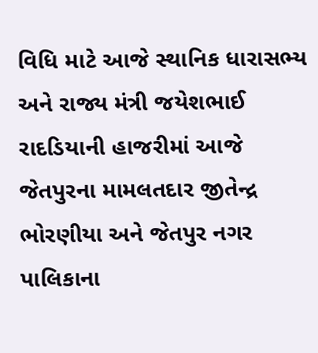વિધિ માટે આજે સ્થાનિક ધારાસભ્ય અને રાજ્ય મંત્રી જયેશભાઈ રાદડિયાની હાજરીમાં આજે જેતપુરના મામલતદાર જીતેન્દ્ર ભોરણીયા અને જેતપુર નગર પાલિકાના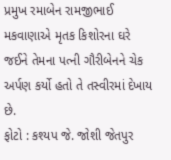પ્રમુખ રમાબેન રામજીભાઈ મકવાણાએ મૃતક કિશોરના ઘરે જઈને તેમના પત્ની ગૌરીબેનને ચેક અર્પણ કર્યો હતો તે તસ્વીરમાં દેખાય છે.
ફોટો : કશ્યપ જે. જોશી જેતપુર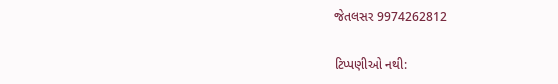જેતલસર 9974262812

ટિપ્પણીઓ નથી: